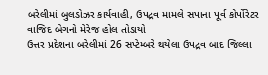બરેલીમાં બુલડોઝર કાર્યવાહી, ઉપદ્રવ મામલે સપાના પૂર્વ કોર્પોરેટર વાજિદ બેગનો મેરેજ હોલ તોડાયો
ઉત્તર પ્રદેશના બરેલીમાં 26 સપ્ટેમ્બરે થયેલા ઉપદ્રવ બાદ જિલ્લા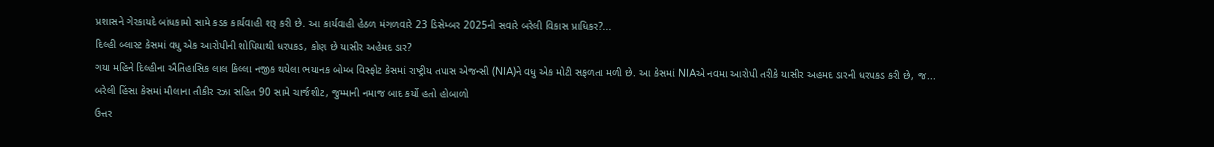પ્રશાસને ગેરકાયદે બાંધકામો સામે કડક કાર્યવાહી શરૂ કરી છે. આ કાર્યવાહી હેઠળ મંગળવારે 23 ડિસેમ્બર 2025ની સવારે બરેલી વિકાસ પ્રાધિકર?...
દિલ્હી બ્લાસ્ટ કેસમાં વધુ એક આરોપીની શોપિયાથી ધરપકડ, કોણ છે યાસીર અહેમદ ડાર?
ગયા મહિને દિલ્હીના ઐતિહાસિક લાલ કિલ્લા નજીક થયેલા ભયાનક બોમ્બ વિસ્ફોટ કેસમાં રાષ્ટ્રીય તપાસ એજન્સી (NIA)ને વધુ એક મોટી સફળતા મળી છે. આ કેસમાં NIAએ નવમા આરોપી તરીકે યાસીર અહમદ ડારની ધરપકડ કરી છે, જ...
બરેલી હિંસા કેસમાં મૌલાના તૌકીર રઝા સહિત 90 સામે ચાર્જશીટ, જુમ્માની નમાજ બાદ કર્યો હતો હોબાળો
ઉત્તર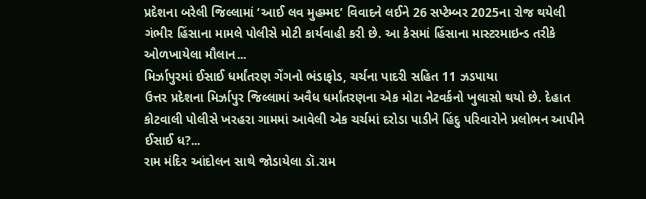પ્રદેશના બરેલી જિલ્લામાં ‘આઈ લવ મુહમ્મદ’ વિવાદને લઈને 26 સપ્ટેમ્બર 2025ના રોજ થયેલી ગંભીર હિંસાના મામલે પોલીસે મોટી કાર્યવાહી કરી છે. આ કેસમાં હિંસાના માસ્ટરમાઇન્ડ તરીકે ઓળખાયેલા મૌલાન...
મિર્ઝાપુરમાં ઈસાઈ ધર્માંતરણ ગેંગનો ભંડાફોડ, ચર્ચના પાદરી સહિત 11 ઝડપાયા
ઉત્તર પ્રદેશના મિર્ઝાપુર જિલ્લામાં અવૈધ ધર્માંતરણના એક મોટા નેટવર્કનો ખુલાસો થયો છે. દેહાત કોટવાલી પોલીસે ખરહરા ગામમાં આવેલી એક ચર્ચમાં દરોડા પાડીને હિંદુ પરિવારોને પ્રલોભન આપીને ઈસાઈ ધ?...
રામ મંદિર આંદોલન સાથે જોડાયેલા ડૉ.રામ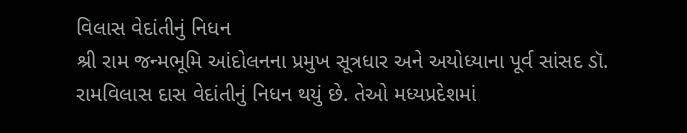વિલાસ વેદાંતીનું નિધન
શ્રી રામ જન્મભૂમિ આંદોલનના પ્રમુખ સૂત્રધાર અને અયોધ્યાના પૂર્વ સાંસદ ડૉ. રામવિલાસ દાસ વેદાંતીનું નિધન થયું છે. તેઓ મધ્યપ્રદેશમાં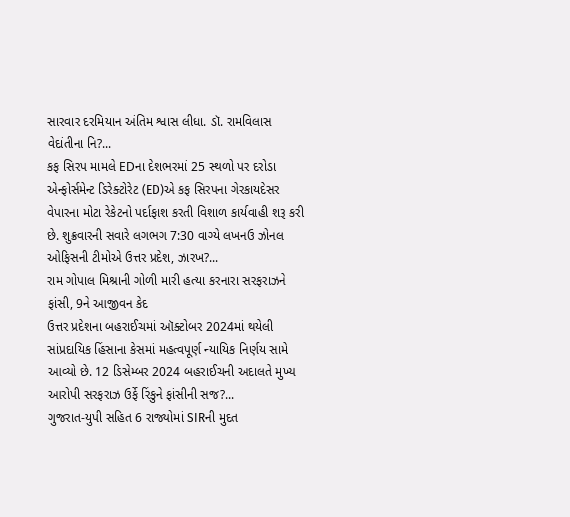સારવાર દરમિયાન અંતિમ શ્વાસ લીધા. ડૉ. રામવિલાસ વેદાંતીના નિ?...
કફ સિરપ મામલે EDના દેશભરમાં 25 સ્થળો પર દરોડા
એન્ફોર્સમેન્ટ ડિરેક્ટોરેટ (ED)એ કફ સિરપના ગેરકાયદેસર વેપારના મોટા રેકેટનો પર્દાફાશ કરતી વિશાળ કાર્યવાહી શરૂ કરી છે. શુક્રવારની સવારે લગભગ 7:30 વાગ્યે લખનઉ ઝોનલ ઓફિસની ટીમોએ ઉત્તર પ્રદેશ, ઝારખ?...
રામ ગોપાલ મિશ્રાની ગોળી મારી હત્યા કરનારા સરફરાઝને ફાંસી, 9ને આજીવન કેદ
ઉત્તર પ્રદેશના બહરાઈચમાં ઑક્ટોબર 2024માં થયેલી સાંપ્રદાયિક હિંસાના કેસમાં મહત્વપૂર્ણ ન્યાયિક નિર્ણય સામે આવ્યો છે. 12 ડિસેમ્બર 2024 બહરાઈચની અદાલતે મુખ્ય આરોપી સરફરાઝ ઉર્ફે રિંકુને ફાંસીની સજ?...
ગુજરાત-યુપી સહિત 6 રાજ્યોમાં SIRની મુદત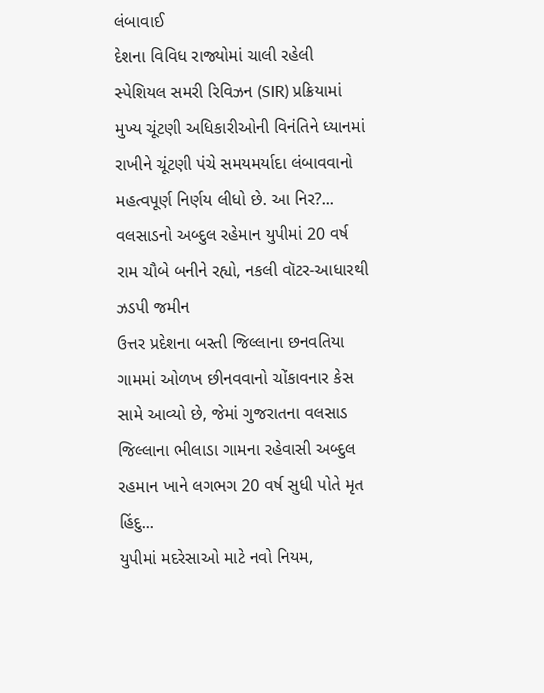લંબાવાઈ
દેશના વિવિધ રાજ્યોમાં ચાલી રહેલી સ્પેશિયલ સમરી રિવિઝન (SIR) પ્રક્રિયામાં મુખ્ય ચૂંટણી અધિકારીઓની વિનંતિને ધ્યાનમાં રાખીને ચૂંટણી પંચે સમયમર્યાદા લંબાવવાનો મહત્વપૂર્ણ નિર્ણય લીધો છે. આ નિર?...
વલસાડનો અબ્દુલ રહેમાન યુપીમાં 20 વર્ષ રામ ચૌબે બનીને રહ્યો, નકલી વૉટર-આધારથી ઝડપી જમીન
ઉત્તર પ્રદેશના બસ્તી જિલ્લાના છનવતિયા ગામમાં ઓળખ છીનવવાનો ચોંકાવનાર કેસ સામે આવ્યો છે, જેમાં ગુજરાતના વલસાડ જિલ્લાના ભીલાડા ગામના રહેવાસી અબ્દુલ રહમાન ખાને લગભગ 20 વર્ષ સુધી પોતે મૃત હિંદુ...
યુપીમાં મદરેસાઓ માટે નવો નિયમ,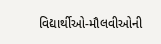વિદ્યાર્થીઓ-મૌલવીઓની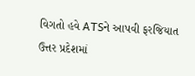વિગતો હવે ATSને આપવી ફરજિયાત
ઉત્તર પ્રદેશમાં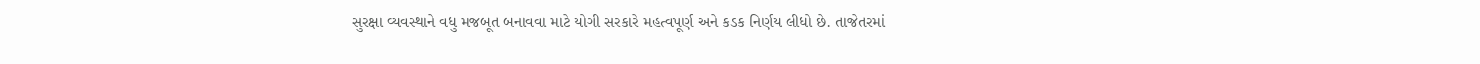સુરક્ષા વ્યવસ્થાને વધુ મજબૂત બનાવવા માટે યોગી સરકારે મહત્વપૂર્ણ અને કડક નિર્ણય લીધો છે. તાજેતરમાં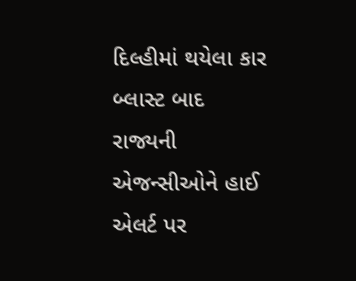દિલ્હીમાં થયેલા કાર બ્લાસ્ટ બાદ રાજ્યની એજન્સીઓને હાઈ એલર્ટ પર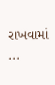રાખવામાં ...